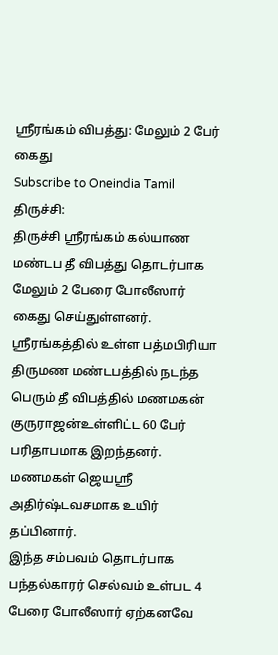ஸ்ரீரங்கம் விபத்து: மேலும் 2 பேர் கைது
Subscribe to Oneindia Tamil
திருச்சி:
திருச்சி ஸ்ரீரங்கம் கல்யாண மண்டப தீ விபத்து தொடர்பாக மேலும் 2 பேரை போலீஸார் கைது செய்துள்ளனர்.
ஸ்ரீரங்கத்தில் உள்ள பத்மபிரியா திருமண மண்டபத்தில் நடந்த பெரும் தீ விபத்தில் மணமகன் குருராஜன்உள்ளிட்ட 60 பேர் பரிதாபமாக இறந்தனர். மணமகள் ஜெயஸ்ரீ அதிர்ஷ்டவசமாக உயிர் தப்பினார்.
இந்த சம்பவம் தொடர்பாக பந்தல்காரர் செல்வம் உள்பட 4 பேரை போலீஸார் ஏற்கனவே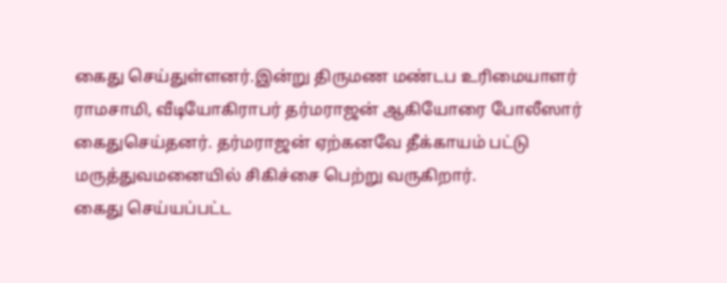கைது செய்துள்ளனர்.இன்று திருமண மண்டப உரிமையாளர் ராமசாமி, வீடியோகிராபர் தர்மராஜன் ஆகியோரை போலீஸார் கைதுசெய்தனர். தர்மராஜன் ஏற்கனவே தீக்காயம் பட்டு மருத்துவமனையில் சிகிச்சை பெற்று வருகிறார்.
கைது செய்யப்பட்ட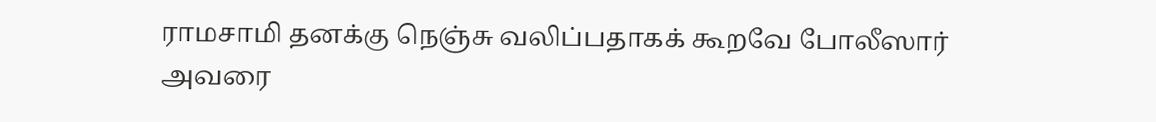ராமசாமி தனக்கு நெஞ்சு வலிப்பதாகக் கூறவே போலீஸார் அவரை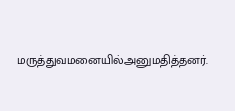மருத்துவமனையில்அனுமதித்தனர்.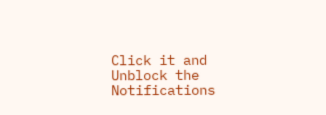Click it and Unblock the Notifications